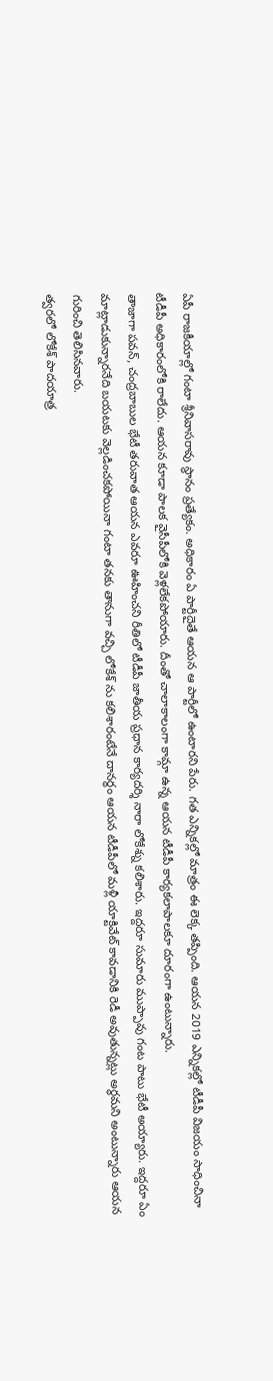ఏపీ రాజకీయాల్లో గంటా శ్రీనివాసరావు స్థానం ప్రత్యేకం. అధికారం ఏ పార్టీదైతే ఆయన ఆ పార్టీలో ఉంటారని పేరు. గత ఎన్నికల్లో మాత్రం ఈ లెక్క తప్పింది. ఆయన 2019 ఎన్నికల్లో టీడీపీ విజయం సాధించినా టీడీపీ అధికారంలోకి రాలేదు. ఆయన కూడా పాలక వైసీపీలోకి వెళ్లలేకపోయారు. దీంతో చాలాకాలంగా కామ్గా ఉన్న ఆయన టీడీపీ కార్యకలాపాలకూ దూరంగా ఉంటున్నారు.
తాజాగా పవన్, చంద్రబాబుల భేటీ తరువాత ఆయన ఎవరూ ఊహించని రీతిలో టీడీపీ జాతీయ ప్రధాన కార్యదర్శి నారా లోకేశ్ను కలిశారు. ఇద్దరూ సుమారు ముప్పావు గంట పాటు భేటీ అయ్యారు. ఇద్దరూ ఏం మాట్లాడుకున్నారనేది బయటకు వెల్లడించకపోయినా గంటా తనకు తానుగా వచ్చి లోకేశ్ ను కలిశారంటేనే దానర్థం ఆయన టీడీపీలో మళ్లీ యాక్టివేట్ కావడానికి రెడీ అవుతున్నట్లు అర్థమని అంటున్నారు ఆయన గురించి తెలిసినవారు.
త్వరలో లోకేశ్ పాదయాత్ర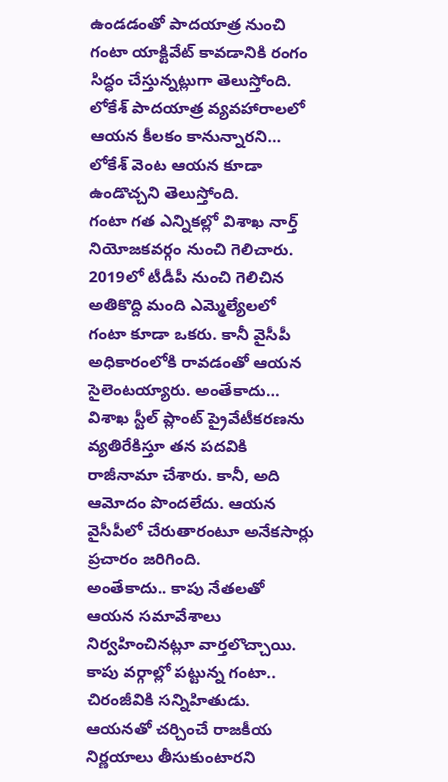ఉండడంతో పాదయాత్ర నుంచి గంటా యాక్టివేట్ కావడానికి రంగం సిద్ధం చేస్తున్నట్లుగా తెలుస్తోంది. లోకేశ్ పాదయాత్ర వ్యవహారాలలో ఆయన కీలకం కానున్నారని… లోకేశ్ వెంట ఆయన కూడా ఉండొచ్చని తెలుస్తోంది.
గంటా గత ఎన్నికల్లో విశాఖ నార్త్ నియోజకవర్గం నుంచి గెలిచారు. 2019లో టీడీపీ నుంచి గెలిచిన అతికొద్ది మంది ఎమ్మెల్యేలలో గంటా కూడా ఒకరు. కానీ వైసీపీ అధికారంలోకి రావడంతో ఆయన సైలెంటయ్యారు. అంతేకాదు… విశాఖ స్టీల్ ప్లాంట్ ప్రైవేటీకరణను వ్యతిరేకిస్తూ తన పదవికి రాజీనామా చేశారు. కానీ, అది ఆమోదం పొందలేదు. ఆయన వైసీపీలో చేరుతారంటూ అనేకసార్లు ప్రచారం జరిగింది.
అంతేకాదు.. కాపు నేతలతో ఆయన సమావేశాలు నిర్వహించినట్లూ వార్తలొచ్చాయి. కాపు వర్గాల్లో పట్టున్న గంటా.. చిరంజీవికి సన్నిహితుడు. ఆయనతో చర్చించే రాజకీయ నిర్ణయాలు తీసుకుంటారని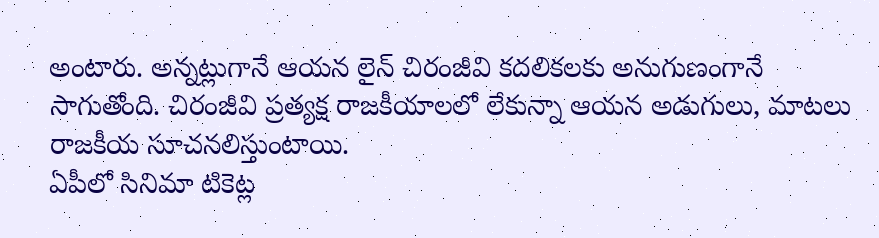అంటారు. అన్నట్లుగానే ఆయన లైన్ చిరంజీవి కదలికలకు అనుగుణంగానే సాగుతోంది. చిరంజీవి ప్రత్యక్ష రాజకీయాలలో లేకున్నా ఆయన అడుగులు, మాటలు రాజకీయ సూచనలిస్తుంటాయి.
ఏపీలో సినిమా టికెట్ల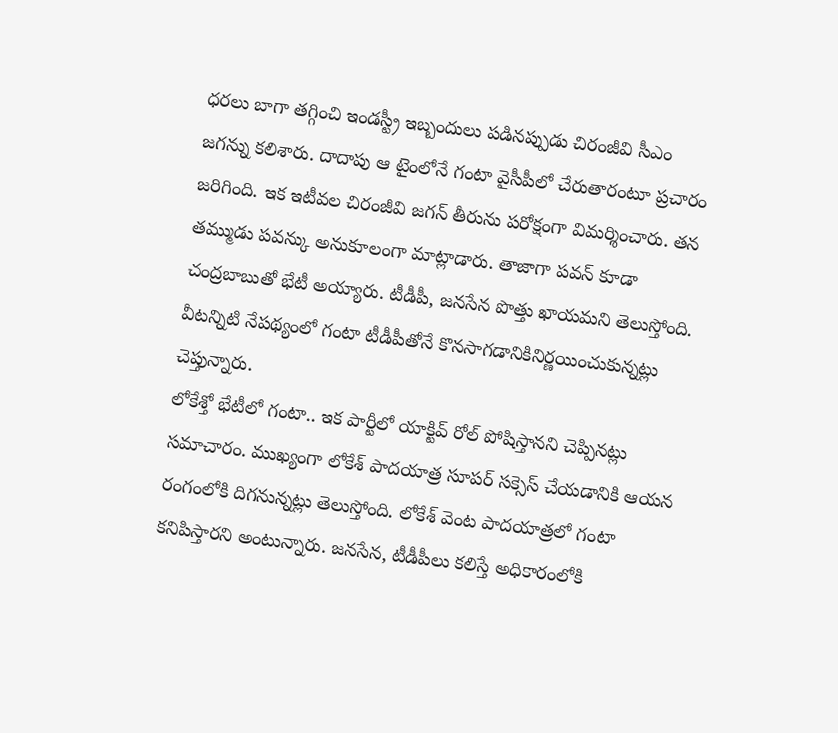ధరలు బాగా తగ్గించి ఇండస్ట్రీ ఇబ్బందులు పడినప్పుడు చిరంజీవి సీఎం జగన్ను కలిశారు. దాదాపు ఆ టైంలోనే గంటా వైసీపీలో చేరుతారంటూ ప్రచారం జరిగింది. ఇక ఇటీవల చిరంజీవి జగన్ తీరును పరోక్షంగా విమర్శించారు. తన తమ్ముడు పవన్కు అనుకూలంగా మాట్లాడారు. తాజాగా పవన్ కూడా చంద్రబాబుతో భేటీ అయ్యారు. టీడీపీ, జనసేన పొత్తు ఖాయమని తెలుస్తోంది. వీటన్నిటి నేపథ్యంలో గంటా టీడీపీతోనే కొనసాగడానికినిర్ణయించుకున్నట్లు చెప్తున్నారు.
లోకేశ్తో భేటీలో గంటా.. ఇక పార్టీలో యాక్టివ్ రోల్ పోషిస్తానని చెప్పినట్లు సమాచారం. ముఖ్యంగా లోకేశ్ పాదయాత్ర సూపర్ సక్సెస్ చేయడానికి ఆయన రంగంలోకి దిగనున్నట్లు తెలుస్తోంది. లోకేశ్ వెంట పాదయాత్రలో గంటా కనిపిస్తారని అంటున్నారు. జనసేన, టీడీపీలు కలిస్తే అధికారంలోకి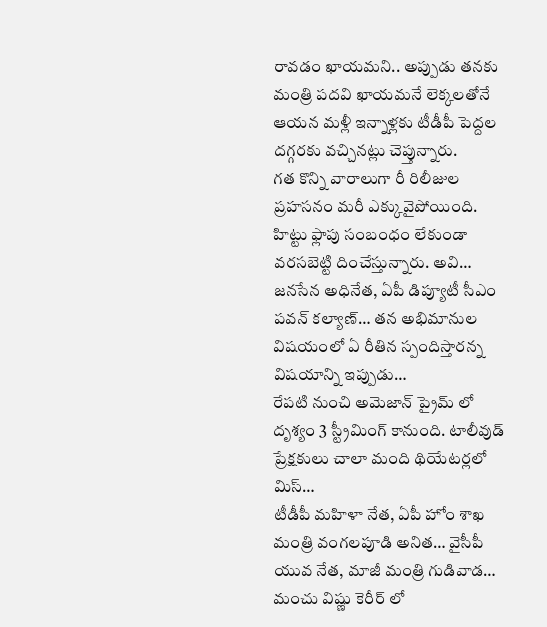రావడం ఖాయమని.. అప్పుడు తనకు మంత్రి పదవి ఖాయమనే లెక్కలతోనే ఆయన మళ్లీ ఇన్నాళ్లకు టీడీపీ పెద్దల దగ్గరకు వచ్చినట్లు చెప్తున్నారు.
గత కొన్ని వారాలుగా రీ రిలీజుల ప్రహసనం మరీ ఎక్కువైపోయింది. హిట్టు ఫ్లాపు సంబంధం లేకుండా వరసబెట్టి దించేస్తున్నారు. అవి…
జనసేన అధినేత, ఏపీ డిప్యూటీ సీఎం పవన్ కల్యాణ్… తన అభిమానుల విషయంలో ఏ రీతిన స్పందిస్తారన్న విషయాన్ని ఇప్పుడు…
రేపటి నుంచి అమెజాన్ ప్రైమ్ లో దృశ్యం 3 స్ట్రీమింగ్ కానుంది. టాలీవుడ్ ప్రేక్షకులు చాలా మంది థియేటర్లలో మిస్…
టీడీపీ మహిళా నేత, ఏపీ హోం శాఖ మంత్రి వంగలపూడి అనిత… వైసీపీ యువ నేత, మాజీ మంత్రి గుడివాడ…
మంచు విష్ణు కెరీర్ లో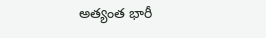అత్యంత భారీ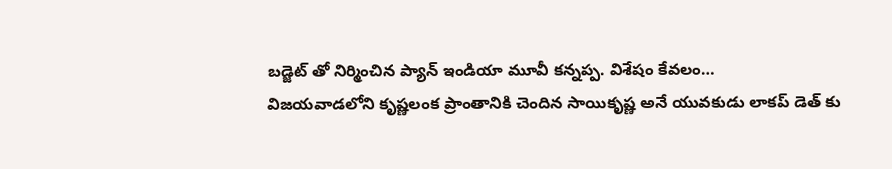బడ్జెట్ తో నిర్మించిన ప్యాన్ ఇండియా మూవీ కన్నప్ప. విశేషం కేవలం…
విజయవాడలోని కృష్ణలంక ప్రాంతానికి చెందిన సాయికృష్ణ అనే యువకుడు లాకప్ డెత్ కు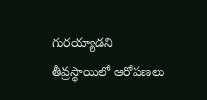గురయ్యాడని తీవ్రస్థాయిలో ఆరోపణలు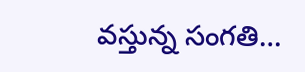వస్తున్న సంగతి…